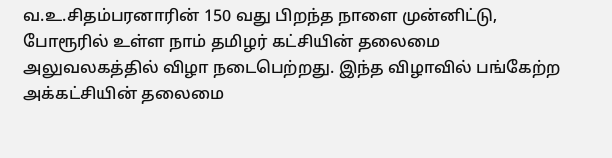வ.உ.சிதம்பரனாரின் 150 வது பிறந்த நாளை முன்னிட்டு, போரூரில் உள்ள நாம் தமிழர் கட்சியின் தலைமை அலுவலகத்தில் விழா நடைபெற்றது. இந்த விழாவில் பங்கேற்ற அக்கட்சியின் தலைமை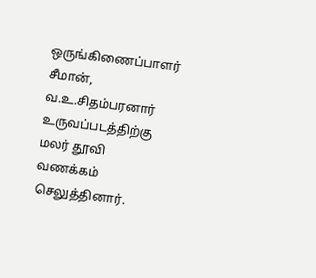ஒருங்கிணைப்பாளர் சீமான், வ.உ.சிதம்பரனார் உருவப்படத்திற்கு மலர் தூவி வணக்கம் செலுத்தினார்.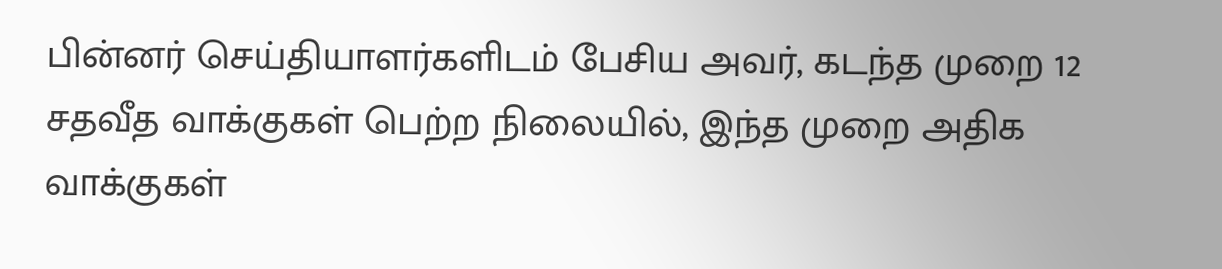பின்னர் செய்தியாளர்களிடம் பேசிய அவர், கடந்த முறை 12 சதவீத வாக்குகள் பெற்ற நிலையில், இந்த முறை அதிக வாக்குகள்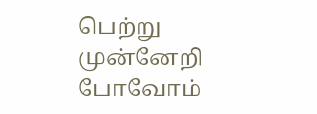பெற்று முன்னேறி போவோம்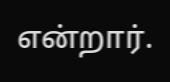என்றார்.